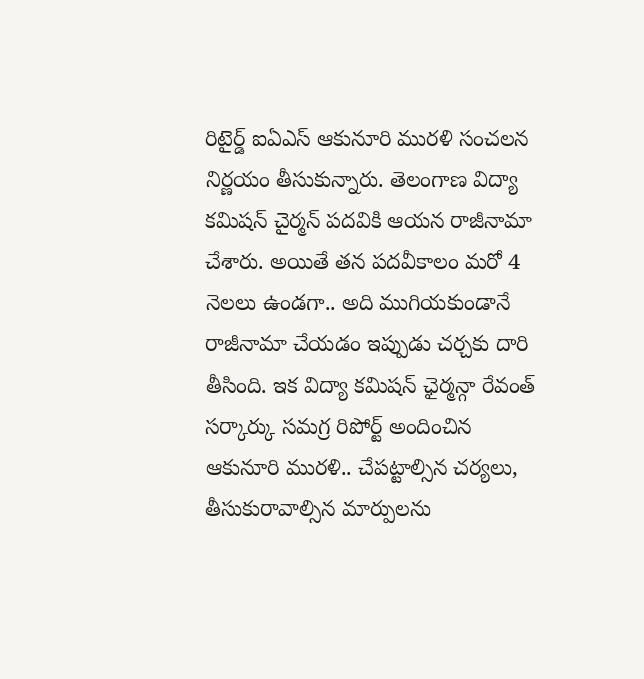రిటైర్డ్ ఐఏఎస్ ఆకునూరి మురళి సంచలన నిర్ణయం తీసుకున్నారు. తెలంగాణ విద్యా కమిషన్ చైర్మన్ పదవికి ఆయన రాజీనామా చేశారు. అయితే తన పదవీకాలం మరో 4 నెలలు ఉండగా.. అది ముగియకుండానే రాజీనామా చేయడం ఇప్పుడు చర్చకు దారి తీసింది. ఇక విద్యా కమిషన్ ఛైర్మన్గా రేవంత్ సర్కార్కు సమగ్ర రిపోర్ట్ అందించిన ఆకునూరి మురళి.. చేపట్టాల్సిన చర్యలు, తీసుకురావాల్సిన మార్పులను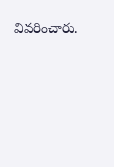వివరించారు.